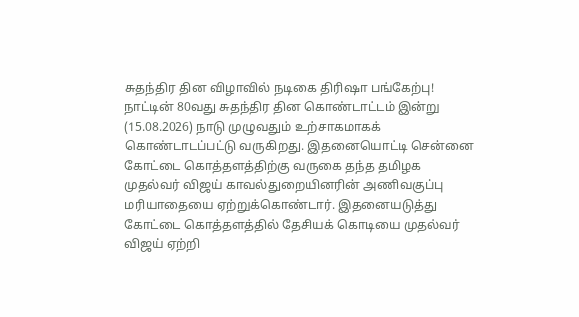சுதந்திர தின விழாவில் நடிகை திரிஷா பங்கேற்பு!
நாட்டின் 80வது சுதந்திர தின கொண்டாட்டம் இன்று (15.08.2026) நாடு முழுவதும் உற்சாகமாகக் கொண்டாடப்பட்டு வருகிறது. இதனையொட்டி சென்னை கோட்டை கொத்தளத்திற்கு வருகை தந்த தமிழக முதல்வர் விஜய் காவல்துறையினரின் அணிவகுப்பு மரியாதையை ஏற்றுக்கொண்டார். இதனையடுத்து கோட்டை கொத்தளத்தில் தேசியக் கொடியை முதல்வர் விஜய் ஏற்றி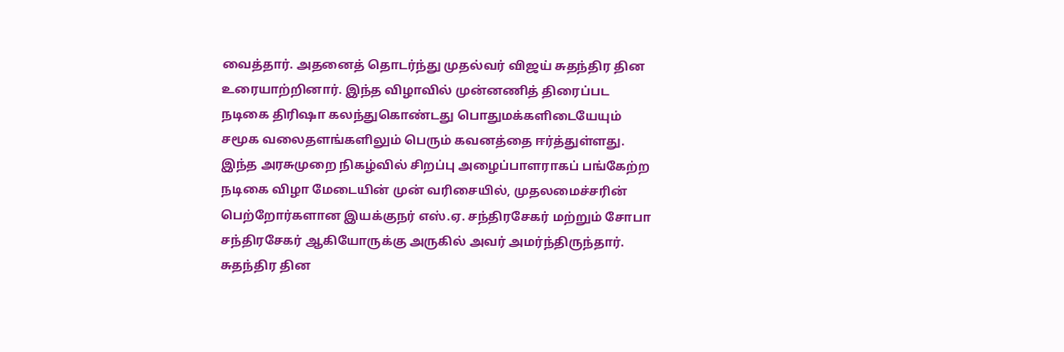வைத்தார். அதனைத் தொடர்ந்து முதல்வர் விஜய் சுதந்திர தின உரையாற்றினார். இந்த விழாவில் முன்னணித் திரைப்பட நடிகை திரிஷா கலந்துகொண்டது பொதுமக்களிடையேயும் சமூக வலைதளங்களிலும் பெரும் கவனத்தை ஈர்த்துள்ளது. இந்த அரசுமுறை நிகழ்வில் சிறப்பு அழைப்பாளராகப் பங்கேற்ற நடிகை விழா மேடையின் முன் வரிசையில், முதலமைச்சரின் பெற்றோர்களான இயக்குநர் எஸ்.ஏ. சந்திரசேகர் மற்றும் சோபா சந்திரசேகர் ஆகியோருக்கு அருகில் அவர் அமர்ந்திருந்தார். சுதந்திர தின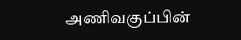அணிவகுப்பின்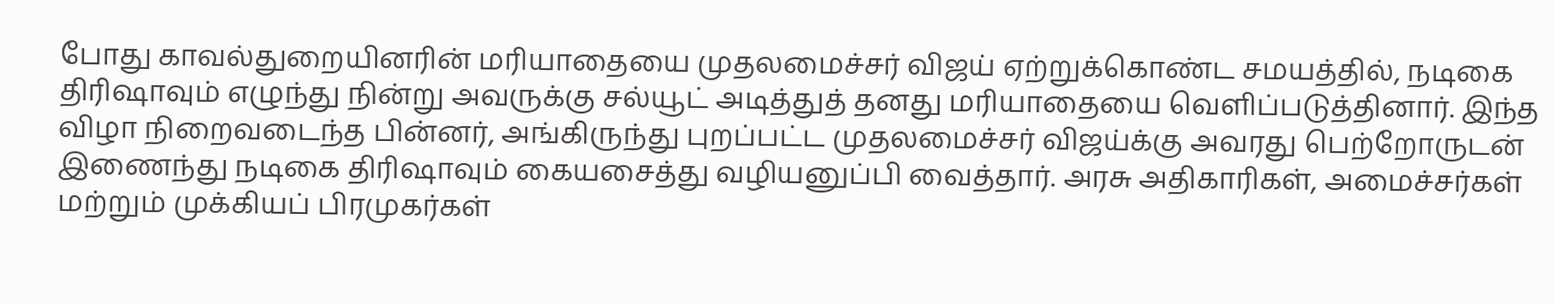போது காவல்துறையினரின் மரியாதையை முதலமைச்சர் விஜய் ஏற்றுக்கொண்ட சமயத்தில், நடிகை திரிஷாவும் எழுந்து நின்று அவருக்கு சல்யூட் அடித்துத் தனது மரியாதையை வெளிப்படுத்தினார். இந்த விழா நிறைவடைந்த பின்னர், அங்கிருந்து புறப்பட்ட முதலமைச்சர் விஜய்க்கு அவரது பெற்றோருடன் இணைந்து நடிகை திரிஷாவும் கையசைத்து வழியனுப்பி வைத்தார். அரசு அதிகாரிகள், அமைச்சர்கள் மற்றும் முக்கியப் பிரமுகர்கள்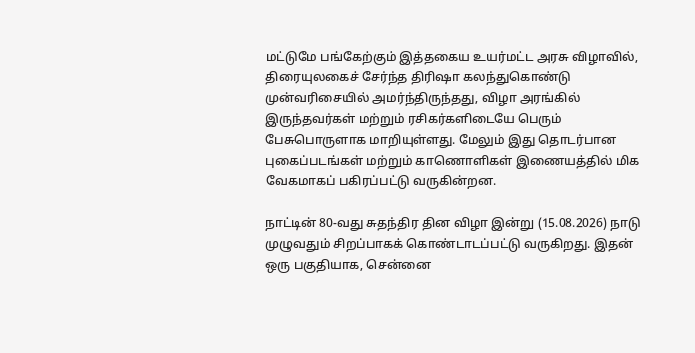மட்டுமே பங்கேற்கும் இத்தகைய உயர்மட்ட அரசு விழாவில், திரையுலகைச் சேர்ந்த திரிஷா கலந்துகொண்டு முன்வரிசையில் அமர்ந்திருந்தது, விழா அரங்கில் இருந்தவர்கள் மற்றும் ரசிகர்களிடையே பெரும் பேசுபொருளாக மாறியுள்ளது. மேலும் இது தொடர்பான புகைப்படங்கள் மற்றும் காணொளிகள் இணையத்தில் மிக வேகமாகப் பகிரப்பட்டு வருகின்றன.

நாட்டின் 80-வது சுதந்திர தின விழா இன்று (15.08.2026) நாடு முழுவதும் சிறப்பாகக் கொண்டாடப்பட்டு வருகிறது. இதன் ஒரு பகுதியாக, சென்னை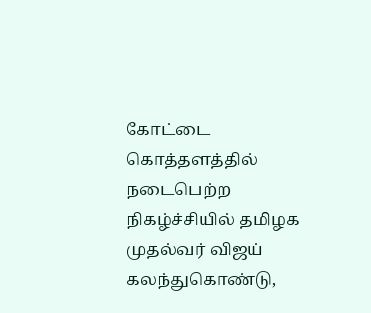கோட்டை கொத்தளத்தில் நடைபெற்ற நிகழ்ச்சியில் தமிழக முதல்வர் விஜய் கலந்துகொண்டு,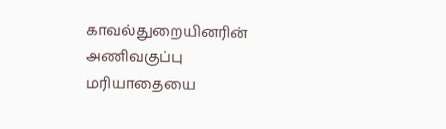காவல்துறையினரின் அணிவகுப்பு மரியாதையை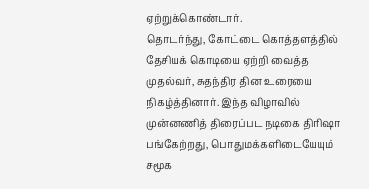ஏற்றுக்கொண்டார்.
தொடர்ந்து, கோட்டை கொத்தளத்தில் தேசியக் கொடியை ஏற்றி வைத்த முதல்வர், சுதந்திர தின உரையை நிகழ்த்தினார். இந்த விழாவில் முன்னணித் திரைப்பட நடிகை திரிஷா பங்கேற்றது, பொதுமக்களிடையேயும் சமூக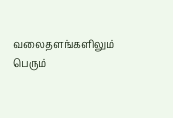வலைதளங்களிலும் பெரும்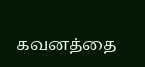கவனத்தை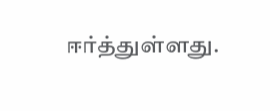ஈர்த்துள்ளது.